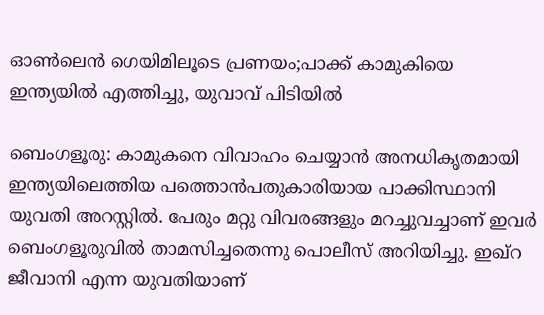ഓൺലെൻ ഗെയിമിലൂടെ പ്രണയം;പാക്ക് കാമുകിയെ ഇന്ത്യയിൽ എത്തിച്ചു, യുവാവ് പിടിയിൽ

ബെംഗളൂരു: കാമുകനെ വിവാഹം ചെയ്യാൻ അനധികൃതമായി ഇന്ത്യയിലെത്തിയ പത്തൊൻപതുകാരിയായ പാക്കിസ്ഥാനി യുവതി അറസ്റ്റിൽ. പേരും മറ്റു വിവരങ്ങളും മറച്ചുവച്ചാണ് ഇവർ ബെംഗളൂരുവിൽ താമസിച്ചതെന്നു പൊലീസ് അറിയിച്ചു. ഇഖ്‌റ ജീവാനി എന്ന യുവതിയാണ്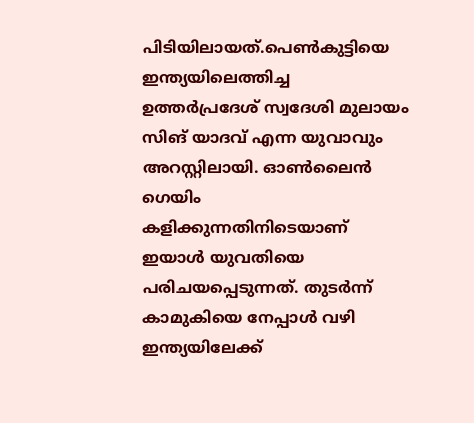പിടിയിലായത്.പെൺകുട്ടിയെ ഇന്ത്യയിലെത്തിച്ച ഉത്തർപ്രദേശ് സ്വദേശി മുലായം സിങ് യാദവ് എന്ന യുവാവും അറസ്റ്റിലായി. ഓൺലൈൻ ഗെയിം കളിക്കുന്നതിനിടെയാണ് ഇയാൾ യുവതിയെ പരിചയപ്പെടുന്നത്. തുടർന്ന് കാമുകിയെ നേപ്പാൾ വഴി ഇന്ത്യയിലേക്ക്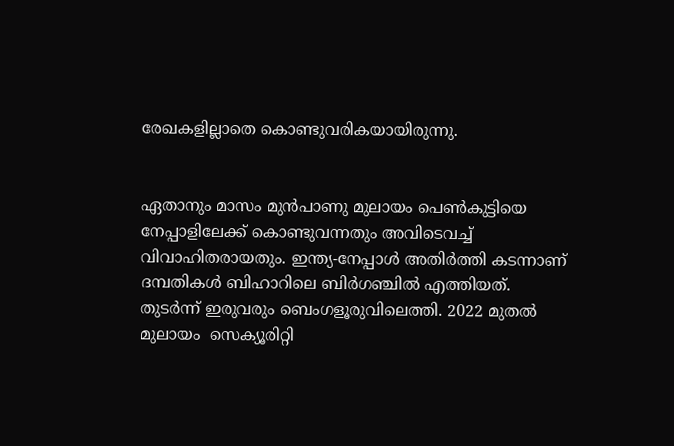രേഖകളില്ലാതെ കൊണ്ടുവരികയായിരുന്നു.


ഏതാനും മാസം മുൻപാണു മുലായം പെൺകുട്ടിയെ നേപ്പാളിലേക്ക് കൊണ്ടുവന്നതും അവിടെവച്ച് വിവാഹിതരായതും. ഇന്ത്യ-നേപ്പാൾ അതിർത്തി കടന്നാണ് ദമ്പതികൾ ബിഹാറിലെ ബിർഗഞ്ചിൽ എത്തിയത്. തുടർന്ന് ഇരുവരും ബെംഗളൂരുവിലെത്തി. 2022 മുതൽ മുലായം  സെക്യൂരിറ്റി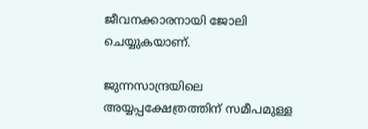ജീവനക്കാരനായി ജോലി ചെയ്യുകയാണ്.

ജുന്നസാന്ദ്രയിലെ അയ്യപ്പക്ഷേത്രത്തിന് സമീപമുള്ള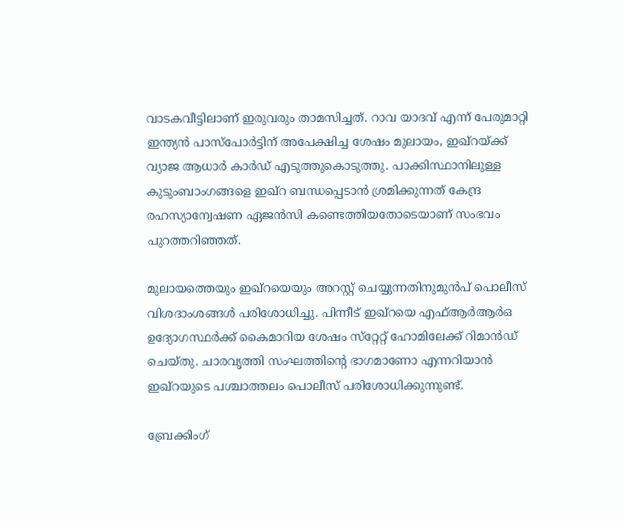വാടകവീട്ടിലാണ് ഇരുവരും താമസിച്ചത്. റാവ യാദവ് എന്ന് പേരുമാറ്റി ഇന്ത്യൻ പാസ്‌പോർട്ടിന് അപേക്ഷിച്ച ശേഷം മുലായം, ഇഖ്‌റയ്ക്ക് വ്യാജ ആധാർ കാർഡ് എടുത്തുകൊടുത്തു. പാക്കിസ്ഥാനിലുള്ള കുടുംബാംഗങ്ങളെ ഇഖ്റ ബന്ധപ്പെടാൻ ശ്രമിക്കുന്നത് കേന്ദ്ര രഹസ്യാന്വേഷണ ഏജൻസി കണ്ടെത്തിയതോടെയാണ് സംഭവം പുറത്തറിഞ്ഞത്.

മുലായത്തെയും ഇഖ്റയെയും അറസ്റ്റ് ചെയ്യുന്നതിനുമുൻപ് പൊലീസ് വിശദാംശങ്ങൾ പരിശോധിച്ചു. പിന്നീട് ഇഖ്‌റയെ എഫ്‌ആർആർഒ ഉദ്യോഗസ്ഥർക്ക് കൈമാറിയ ശേഷം സ്‌റ്റേറ്റ് ഹോമിലേക്ക് റിമാൻഡ് ചെയ്തു. ചാരവൃത്തി സംഘത്തിന്റെ ഭാഗമാണോ എന്നറിയാൻ ഇഖ്‌റയുടെ പശ്ചാത്തലം പൊലീസ് പരിശോധിക്കുന്നുണ്ട്.

ബ്രേക്കിംഗ്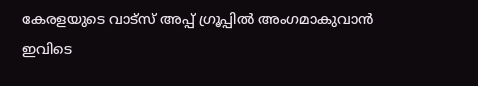കേരളയുടെ വാട്സ് അപ്പ് ഗ്രൂപ്പിൽ അംഗമാകുവാൻ ഇവിടെ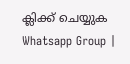ക്ലിക്ക് ചെയ്യുക Whatsapp Group |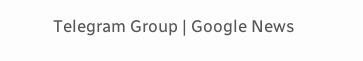Telegram Group | Google News